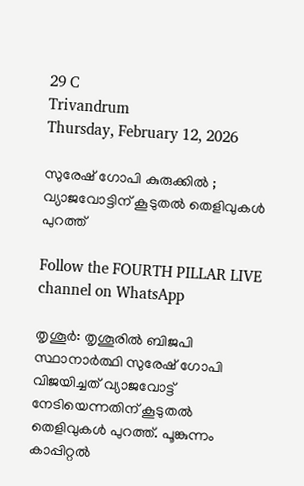29 C
Trivandrum
Thursday, February 12, 2026

സുരേഷ് ഗോപി കുരുക്കിൽ ; വ്യാജവോട്ടിന് കൂടുതൽ തെളിവുകൾ പുറത്ത്

Follow the FOURTH PILLAR LIVE channel on WhatsApp

തൃശൂര്‍: തൃശൂരിൽ ബിജപി സ്ഥാനാർത്ഥി സുരേഷ് ഗോപി വിജയിച്ചത് വ്യാജവോട്ട് നേടിയെന്നതിന് കൂടുതൽ തെളിവുകൾ പുറത്ത്. പൂങ്കുന്നം കാപ്പിറ്റല്‍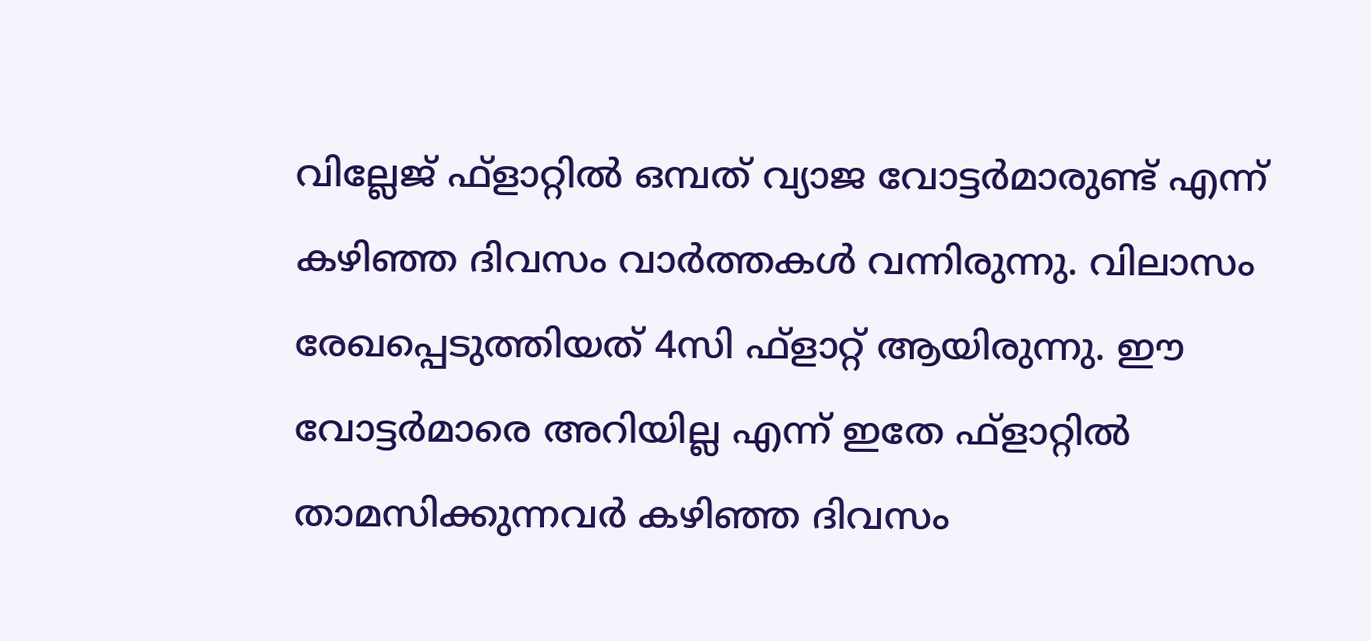വില്ലേജ് ഫ്‌ളാറ്റില്‍ ഒമ്പത് വ്യാജ വോട്ടര്‍മാരുണ്ട് എന്ന് കഴിഞ്ഞ ദിവസം വാര്‍ത്തകള്‍ വന്നിരുന്നു. വിലാസം രേഖപ്പെടുത്തിയത് 4സി ഫ്‌ളാറ്റ് ആയിരുന്നു. ഈ വോട്ടര്‍മാരെ അറിയില്ല എന്ന് ഇതേ ഫ്‌ളാറ്റില്‍ താമസിക്കുന്നവര്‍ കഴിഞ്ഞ ദിവസം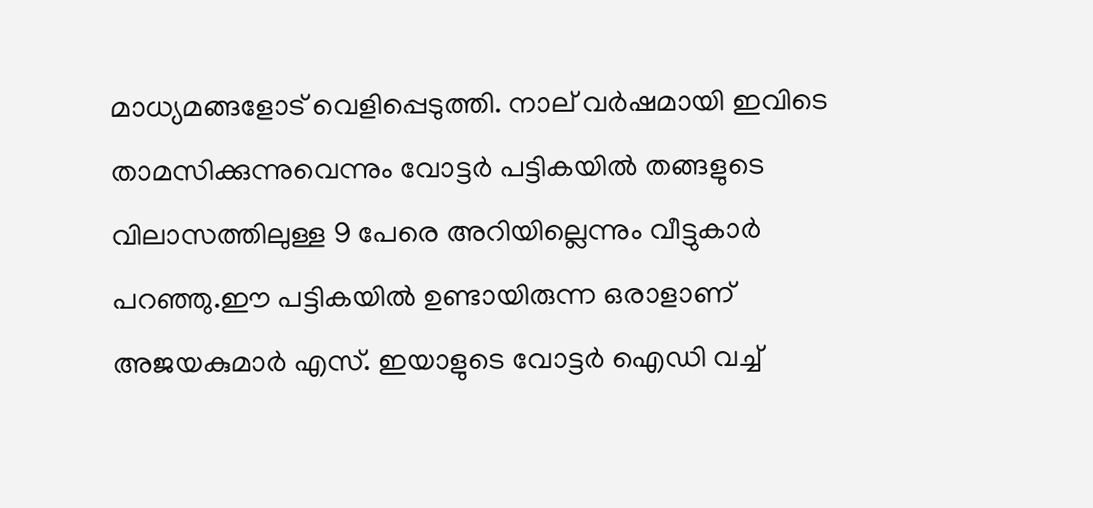മാധ്യമങ്ങളോട് വെളിപ്പെടുത്തി. നാല് വര്‍ഷമായി ഇവിടെ താമസിക്കുന്നുവെന്നും വോട്ടര്‍ പട്ടികയില്‍ തങ്ങളുടെ വിലാസത്തിലുള്ള 9 പേരെ അറിയില്ലെന്നും വീട്ടുകാര്‍ പറഞ്ഞു.ഈ പട്ടികയില്‍ ഉണ്ടായിരുന്ന ഒരാളാണ് അജയകുമാര്‍ എസ്. ഇയാളുടെ വോട്ടര്‍ ഐഡി വച്ച്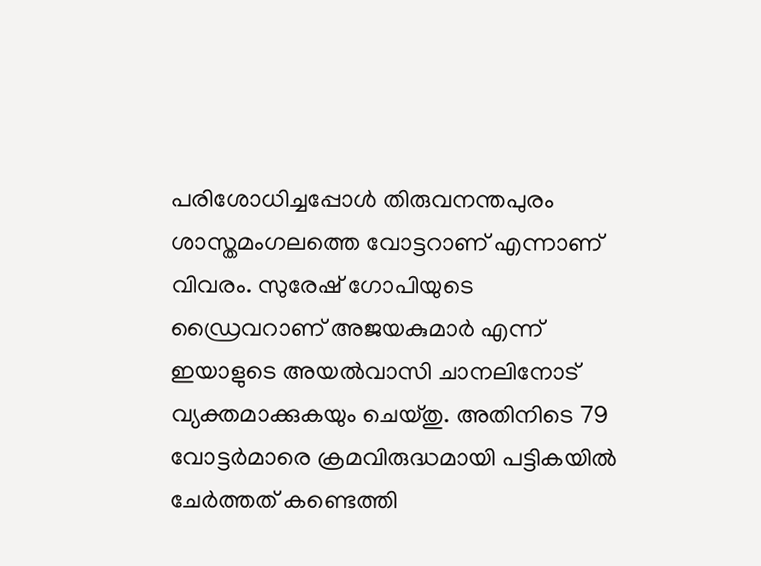പരിശോധിച്ചപ്പോള്‍ തിരുവനന്തപുരം ശാസ്തമംഗലത്തെ വോട്ടറാണ് എന്നാണ് വിവരം. സുരേഷ് ഗോപിയുടെ ഡ്രൈവറാണ് അജയകുമാര്‍ എന്ന് ഇയാളുടെ അയല്‍വാസി ചാനലിനോട് വ്യക്തമാക്കുകയും ചെയ്തു. അതിനിടെ 79 വോട്ടര്‍മാരെ ക്രമവിരുദ്ധമായി പട്ടികയില്‍ ചേര്‍ത്തത് കണ്ടെത്തി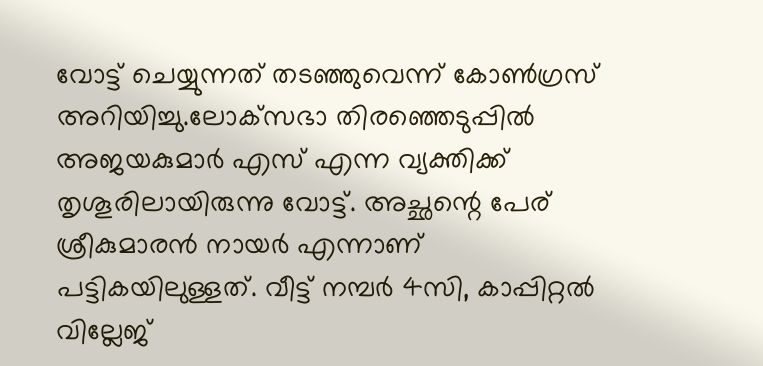വോട്ട് ചെയ്യുന്നത് തടഞ്ഞുവെന്ന് കോണ്‍ഗ്രസ് അറിയിച്ചു.ലോക്‌സഭാ തിരഞ്ഞെടുപ്പില്‍ അജയകുമാര്‍ എസ് എന്ന വ്യക്തിക്ക് തൃശൂരിലായിരുന്നു വോട്ട്. അച്ഛന്റെ പേര് ശ്രീകുമാരന്‍ നായര്‍ എന്നാണ് പട്ടികയിലുള്ളത്. വീട്ട് നമ്പര്‍ 4സി, കാപ്പിറ്റല്‍ വില്ലേജ്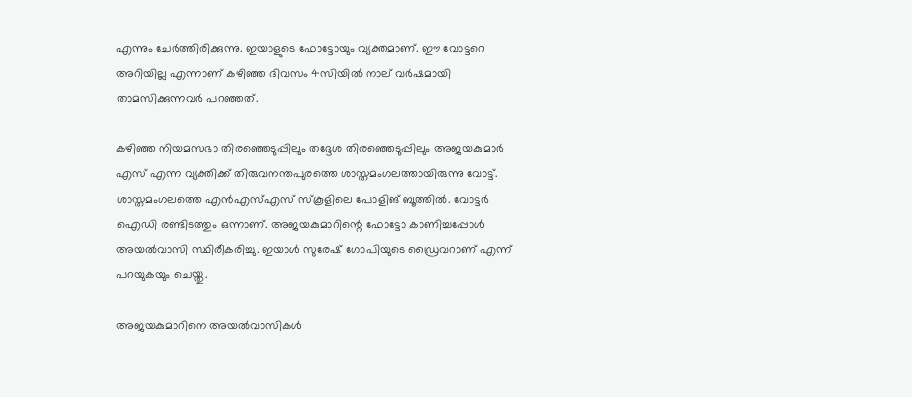എന്നും ചേര്‍ത്തിരിക്കുന്നു. ഇയാളുടെ ഫോട്ടോയും വ്യക്തമാണ്. ഈ വോട്ടറെ അറിയില്ല എന്നാണ് കഴിഞ്ഞ ദിവസം 4സിയില്‍ നാല് വര്‍ഷമായി താമസിക്കുന്നവര്‍ പറഞ്ഞത്.

കഴിഞ്ഞ നിയമസഭാ തിരഞ്ഞെടുപ്പിലും തദ്ദേശ തിരഞ്ഞെടുപ്പിലും അജയകുമാര്‍ എസ് എന്ന വ്യക്തിക്ക് തിരുവനന്തപുരത്തെ ശാസ്തമംഗലത്തായിരുന്നു വോട്ട്. ശാസ്തമംഗലത്തെ എന്‍എസ്എസ് സ്‌കൂളിലെ പോളിങ് ബൂത്തില്‍. വോട്ടര്‍ ഐഡി രണ്ടിടത്തും ഒന്നാണ്. അജയകുമാറിന്റെ ഫോട്ടോ കാണിച്ചപ്പോള്‍ അയല്‍വാസി സ്ഥിരീകരിച്ചു. ഇയാള്‍ സുരേഷ് ഗോപിയുടെ ഡ്രൈവറാണ് എന്ന് പറയുകയും ചെയ്തു.

അജയകുമാറിനെ അയല്‍വാസികള്‍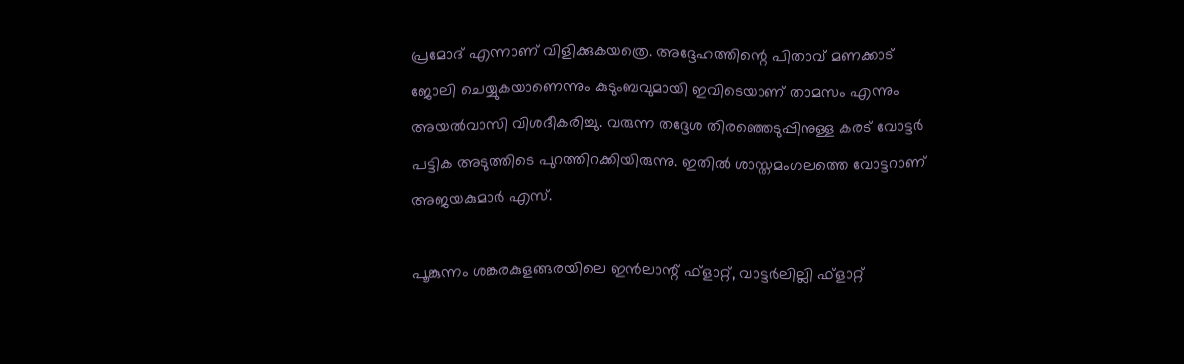പ്രമോദ് എന്നാണ് വിളിക്കുകയത്രെ. അദ്ദേഹത്തിന്റെ പിതാവ് മണക്കാട് ജോലി ചെയ്യുകയാണെന്നും കുടുംബവുമായി ഇവിടെയാണ് താമസം എന്നും അയല്‍വാസി വിശദീകരിച്ചു. വരുന്ന തദ്ദേശ തിരഞ്ഞെടുപ്പിനുള്ള കരട് വോട്ടര്‍ പട്ടിക അടുത്തിടെ പുറത്തിറക്കിയിരുന്നു. ഇതില്‍ ശാസ്തമംഗലത്തെ വോട്ടറാണ് അജയകുമാര്‍ എസ്.

പൂങ്കുന്നം ശങ്കരകുളങ്ങരയിലെ ഇന്‍ലാന്റ് ഫ്‌ളാറ്റ്, വാട്ടര്‍ലില്ലി ഫ്‌ളാറ്റ്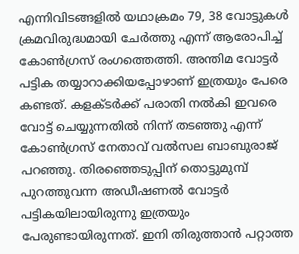എന്നിവിടങ്ങളില്‍ യഥാക്രമം 79, 38 വോട്ടുകള്‍ ക്രമവിരുദ്ധമായി ചേര്‍ത്തു എന്ന് ആരോപിച്ച് കോണ്‍ഗ്രസ് രംഗത്തെത്തി. അന്തിമ വോട്ടര്‍ പട്ടിക തയ്യാറാക്കിയപ്പോഴാണ് ഇത്രയും പേരെ കണ്ടത്. കളക്ടര്‍ക്ക് പരാതി നല്‍കി ഇവരെ വോട്ട് ചെയ്യുന്നതില്‍ നിന്ന് തടഞ്ഞു എന്ന് കോണ്‍ഗ്രസ് നേതാവ് വല്‍സല ബാബുരാജ് പറഞ്ഞു. തിരഞ്ഞെടുപ്പിന് തൊട്ടുമുമ്പ് പുറത്തുവന്ന അഡീഷണല്‍ വോട്ടര്‍ പട്ടികയിലായിരുന്നു ഇത്രയും പേരുണ്ടായിരുന്നത്. ഇനി തിരുത്താന്‍ പറ്റാത്ത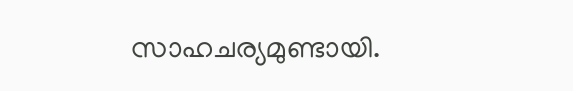സാഹചര്യമുണ്ടായി.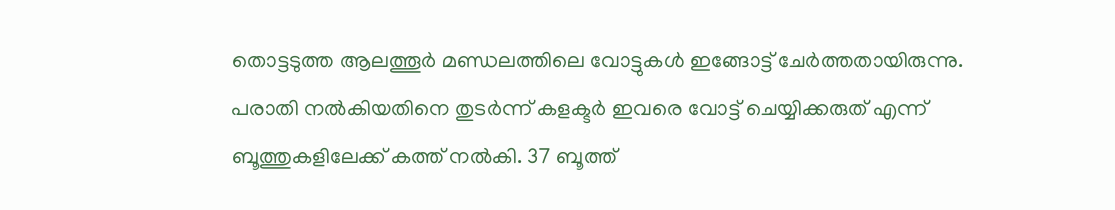തൊട്ടടുത്ത ആലത്തൂര്‍ മണ്ഡലത്തിലെ വോട്ടുകള്‍ ഇങ്ങോട്ട് ചേര്‍ത്തതായിരുന്നു. പരാതി നല്‍കിയതിനെ തുടര്‍ന്ന് കളക്ടര്‍ ഇവരെ വോട്ട് ചെയ്യിക്കരുത് എന്ന് ബൂത്തുകളിലേക്ക് കത്ത് നല്‍കി. 37 ബൂത്ത്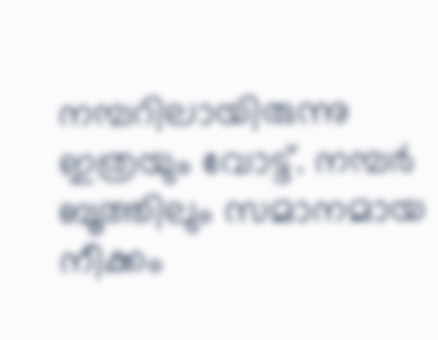നമ്പറിലായിരുന്നു ഇത്രയും വോട്ട്. നമ്പര്‍ ബൂത്തിലും സമാനമായ നീക്കം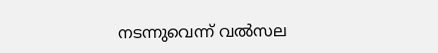നടന്നുവെന്ന് വല്‍സല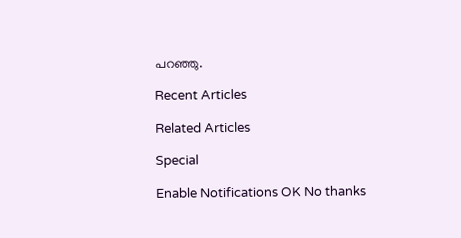പറഞ്ഞു.

Recent Articles

Related Articles

Special

Enable Notifications OK No thanks